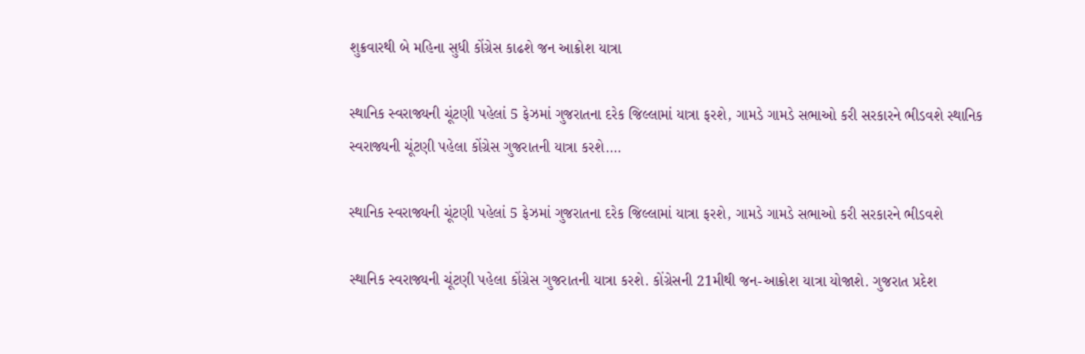શુક્રવારથી બે મહિના સુધી કોંગ્રેસ કાઢશે જન આક્રોશ યાત્રા

સ્થાનિક સ્વરાજ્યની ચૂંટણી પહેલાં 5 ફેઝમાં ગુજરાતના દરેક જિલ્લામાં યાત્રા ફરશે, ગામડે ગામડે સભાઓ કરી સરકારને ભીડવશે સ્થાનિક સ્વરાજ્યની ચૂંટણી પહેલા કોંગ્રેસ ગુજરાતની યાત્રા કરશે.…

સ્થાનિક સ્વરાજ્યની ચૂંટણી પહેલાં 5 ફેઝમાં ગુજરાતના દરેક જિલ્લામાં યાત્રા ફરશે, ગામડે ગામડે સભાઓ કરી સરકારને ભીડવશે

સ્થાનિક સ્વરાજ્યની ચૂંટણી પહેલા કોંગ્રેસ ગુજરાતની યાત્રા કરશે. કોંગ્રેસની 21મીથી જન-આક્રોશ યાત્રા યોજાશે. ગુજરાત પ્રદેશ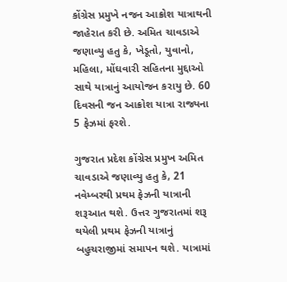કોંગ્રેસ પ્રમુખે નજન આક્રોશ યાત્રાથની જાહેરાત કરી છે. અમિત ચાવડાએ જણાવ્યુ હતુ કે, ખેડૂતો, યુવાનો, મહિલા, મોંઘવારી સહિતના મુદ્દાઓ સાથે યાત્રાનું આયોજન કરાયુ છે. 60 દિવસની જન આક્રોશ યાત્રા રાજ્યના 5 ફેઝમાં ફરશે.

ગુજરાત પ્રદેશ કોંગ્રેસ પ્રમુખ અમિત ચાવડાએ જણાવ્યુ હતુ કે, 21 નવેમ્બરથી પ્રથમ ફેઝની યાત્રાની શરૂઆત થશે. ઉત્તર ગુજરાતમાં શરૂ થયેલી પ્રથમ ફેઝની યાત્રાનું બહુચરાજીમાં સમાપન થશે. યાત્રામાં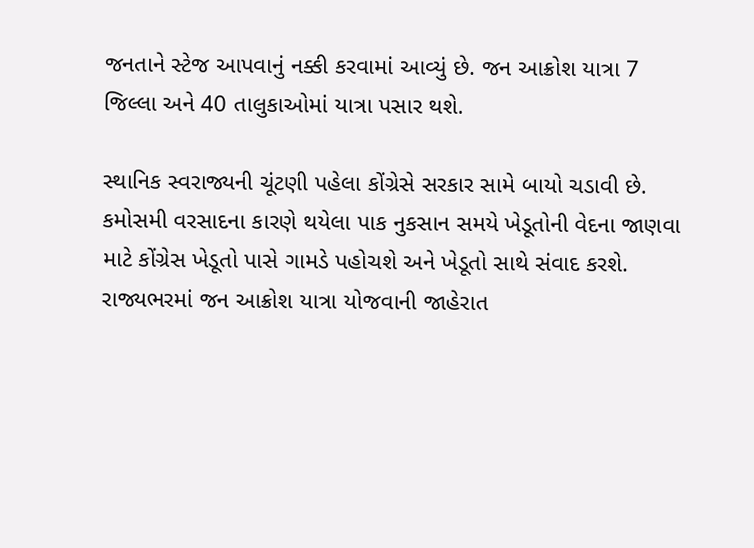જનતાને સ્ટેજ આપવાનું નક્કી કરવામાં આવ્યું છે. જન આક્રોશ યાત્રા 7 જિલ્લા અને 40 તાલુકાઓમાં યાત્રા પસાર થશે.

સ્થાનિક સ્વરાજ્યની ચૂંટણી પહેલા કોંગ્રેસે સરકાર સામે બાયો ચડાવી છે. કમોસમી વરસાદના કારણે થયેલા પાક નુકસાન સમયે ખેડૂતોની વેદના જાણવા માટે કોંગ્રેસ ખેડૂતો પાસે ગામડે પહોચશે અને ખેડૂતો સાથે સંવાદ કરશે. રાજ્યભરમાં જન આક્રોશ યાત્રા યોજવાની જાહેરાત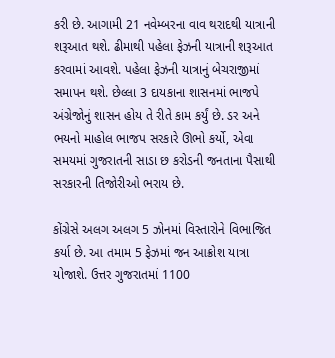કરી છે. આગામી 21 નવેમ્બરના વાવ થરાદથી યાત્રાની શરૂઆત થશે. ઢીમાથી પહેલા ફેઝની યાત્રાની શરૂઆત કરવામાં આવશે. પહેલા ફેઝની યાત્રાનું બેચરાજીમાં સમાપન થશે. છેલ્લા 3 દાયકાના શાસનમાં ભાજપે અંગ્રેજોનું શાસન હોય તે રીતે કામ કર્યું છે. ડર અને ભયનો માહોલ ભાજપ સરકારે ઊભો કર્યો, એવા સમયમાં ગુજરાતની સાડા છ કરોડની જનતાના પૈસાથી સરકારની તિજોરીઓ ભરાય છે.

કોંગ્રેસે અલગ અલગ 5 ઝોનમાં વિસ્તારોને વિભાજિત કર્યા છે. આ તમામ 5 ફેઝમાં જન આક્રોશ યાત્રા યોજાશે. ઉત્તર ગુજરાતમાં 1100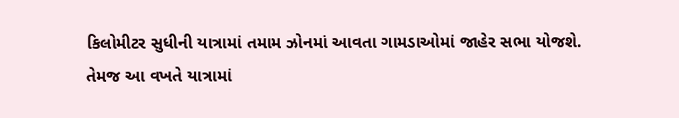કિલોમીટર સુધીની યાત્રામાં તમામ ઝોનમાં આવતા ગામડાઓમાં જાહેર સભા યોજશે. તેમજ આ વખતે યાત્રામાં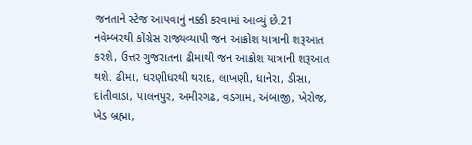જનતાને સ્ટેજ આપવાનું નક્કી કરવામાં આવ્યું છે.21 નવેમ્બરથી કોંગ્રેસ રાજ્યવ્યાપી જન આક્રોશ યાત્રાની શરૂઆત કરશે, ઉત્તર ગુજરાતના ઢીમાથી જન આક્રોશ યાત્રાની શરૂઆત થશે. ઢીમા, ધરણીધરથી થરાદ, લાખણી, ધાનેરા, ડીસા, દાંતીવાડા, પાલનપુર, અમીરગઢ, વડગામ, અંબાજી, ખેરોજ, ખેડ બ્રહ્મા,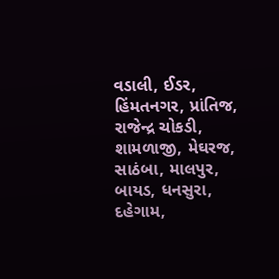વડાલી, ઈડર, હિંમતનગર, પ્રાંતિજ, રાજેન્દ્ર ચોકડી, શામળાજી, મેઘરજ, સાઠંબા, માલપુર, બાયડ, ધનસુરા, દહેગામ,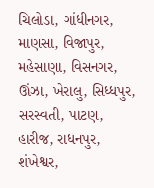ચિલોડા, ગાંધીનગર, માણસા, વિજાપુર, મહેસાણા, વિસનગર, ઊંઝા, ખેરાલુ, સિધ્ધપુર, સરસ્વતી, પાટણ, હારીજ, રાધનપુર, શંખેશ્વર,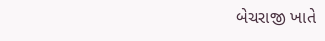બેચરાજી ખાતે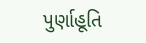પુર્ણાહૂતિ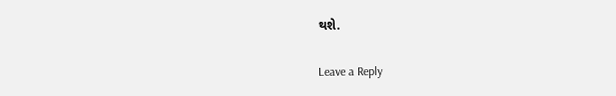થશે.

Leave a Reply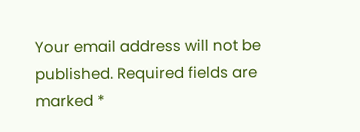Your email address will not be published. Required fields are marked *